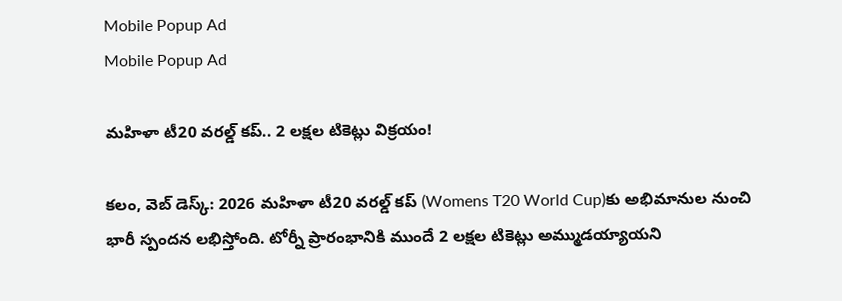Mobile Popup Ad
Mobile Popup Ad

మహిళా టీ20 వరల్డ్ కప్‌.. 2 లక్షల టికెట్లు విక్రయం!

క‌లం, వెబ్ డెస్క్: 2026 మహిళా టీ20 వరల్డ్ కప్‌ (Womens T20 World Cup)కు అభిమానుల నుంచి భారీ స్పందన లభిస్తోంది. టోర్నీ ప్రారంభానికి ముందే 2 లక్షల టికెట్లు అమ్ముడయ్యాయని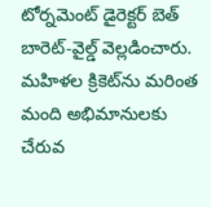టోర్నమెంట్ డైరెక్టర్ బెత్ బారెట్-వైల్డ్ వెల్లడించారు. మహిళల క్రికెట్‌ను మరింత మంది అభిమానులకు చేరువ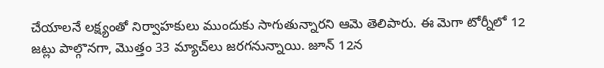చేయాలనే లక్ష్యంతో నిర్వాహకులు ముందుకు సాగుతున్నారని ఆమె తెలిపారు. ఈ మెగా టోర్నీలో 12 జట్లు పాల్గొనగా, మొత్తం 33 మ్యాచ్‌లు జరగనున్నాయి. జూన్ 12న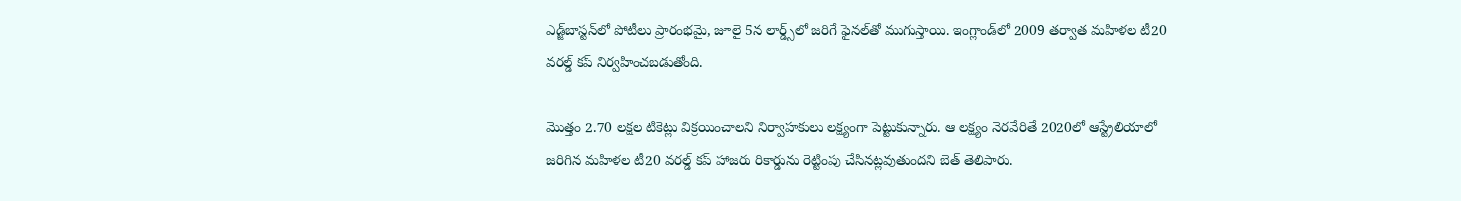ఎడ్జ్‌బాస్టన్‌లో పోటీలు ప్రారంభమై, జూలై 5న లార్డ్స్‌లో జరిగే ఫైనల్‌తో ముగుస్తాయి. ఇంగ్లాండ్‌లో 2009 తర్వాత మహిళల టీ20 వరల్డ్ కప్ నిర్వహించబడుతోంది.

మొత్తం 2.70 లక్షల టికెట్లు విక్రయించాలని నిర్వాహకులు లక్ష్యంగా పెట్టుకున్నారు. ఆ లక్ష్యం నెరవేరితే 2020లో ఆస్ట్రేలియాలో జరిగిన మహిళల టీ20 వరల్డ్ కప్ హాజరు రికార్డును రెట్టింపు చేసినట్లవుతుందని బెత్ తెలిపారు.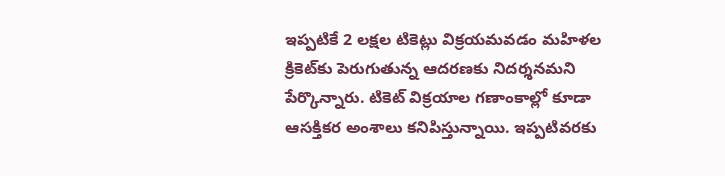ఇప్పటికే 2 లక్షల టికెట్లు విక్రయమవడం మహిళల క్రికెట్‌కు పెరుగుతున్న ఆదరణకు నిదర్శనమని పేర్కొన్నారు. టికెట్ విక్రయాల గణాంకాల్లో కూడా ఆసక్తికర అంశాలు కనిపిస్తున్నాయి. ఇప్పటివరకు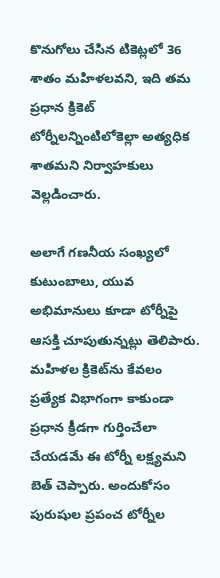కొనుగోలు చేసిన టికెట్లలో 36 శాతం మహిళలవని, ఇది తమ ప్రధాన క్రికెట్ టోర్నీలన్నింటిలోకెల్లా అత్యధిక శాతమని నిర్వాహకులు వెల్లడించారు.

అలాగే గణనీయ సంఖ్యలో కుటుంబాలు, యువ అభిమానులు కూడా టోర్నీపై ఆసక్తి చూపుతున్నట్లు తెలిపారు. మహిళల క్రికెట్‌ను కేవలం ప్రత్యేక విభాగంగా కాకుండా ప్రధాన క్రీడగా గుర్తించేలా చేయడమే ఈ టోర్నీ లక్ష్యమని బెత్ చెప్పారు. అందుకోసం పురుషుల ప్రపంచ టోర్నీల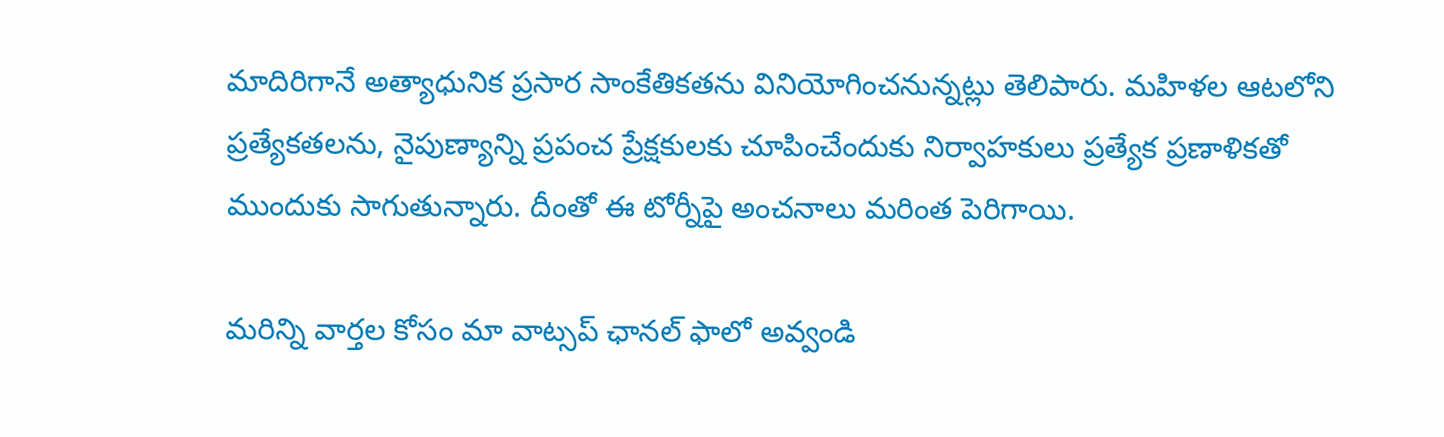మాదిరిగానే అత్యాధునిక ప్రసార సాంకేతికతను వినియోగించనున్నట్లు తెలిపారు. మహిళల ఆటలోని ప్రత్యేకతలను, నైపుణ్యాన్ని ప్రపంచ ప్రేక్షకులకు చూపించేందుకు నిర్వాహకులు ప్రత్యేక ప్రణాళికతో ముందుకు సాగుతున్నారు. దీంతో ఈ టోర్నీపై అంచనాలు మరింత పెరిగాయి.

మ‌రిన్ని వార్త‌ల కోసం మా వాట్స‌ప్ ఛాన‌ల్ ఫాలో అవ్వండి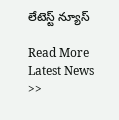లేటెస్ట్ న్యూస్‌

Read More Latest News >>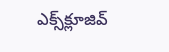ఎక్స్‌క్లూజివ్‌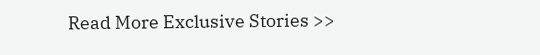Read More Exclusive Stories >>